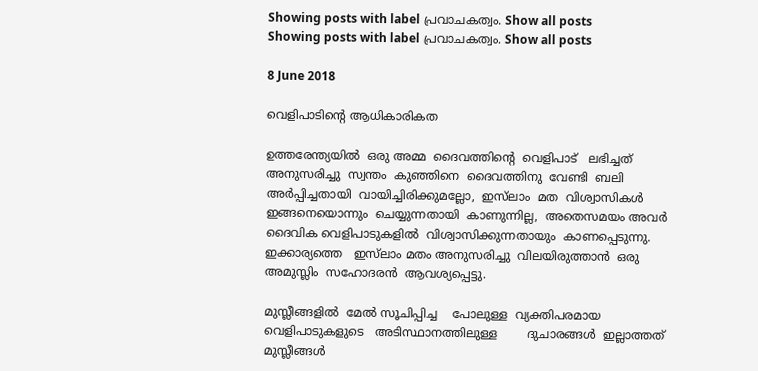Showing posts with label പ്രവാചകത്വം. Show all posts
Showing posts with label പ്രവാചകത്വം. Show all posts

8 June 2018

വെളിപാടിന്റെ ആധികാരികത

ഉത്തരേന്ത്യയിൽ  ഒരു അമ്മ  ദൈവത്തിന്റെ  വെളിപാട്   ലഭിച്ചത്  അനുസരിച്ചു  സ്വന്തം  കുഞ്ഞിനെ  ദൈവത്തിനു  വേണ്ടി  ബലി അർപ്പിച്ചതായി  വായിച്ചിരിക്കുമല്ലോ,  ഇസ്‌ലാം  മത  വിശ്വാസികൾ  ഇങ്ങനെയൊന്നും  ചെയ്യുന്നതായി  കാണുന്നില്ല,  അതെസമയം അവർ  ദൈവിക വെളിപാടുകളിൽ  വിശ്വാസിക്കുന്നതായും  കാണപ്പെടുന്നു.  ഇക്കാര്യത്തെ   ഇസ്‌ലാം മതം അനുസരിച്ചു  വിലയിരുത്താൻ  ഒരു അമുസ്ലിം  സഹോദരൻ  ആവശ്യപ്പെട്ടു.

മുസ്ലീങ്ങളിൽ  മേൽ സൂചിപ്പിച്ച    പോലുള്ള  വ്യക്തിപരമായ   വെളിപാടുകളുടെ   അടിസ്ഥാനത്തിലുള്ള        ദുചാരങ്ങൾ  ഇല്ലാത്തത്  മുസ്ലീങ്ങൾ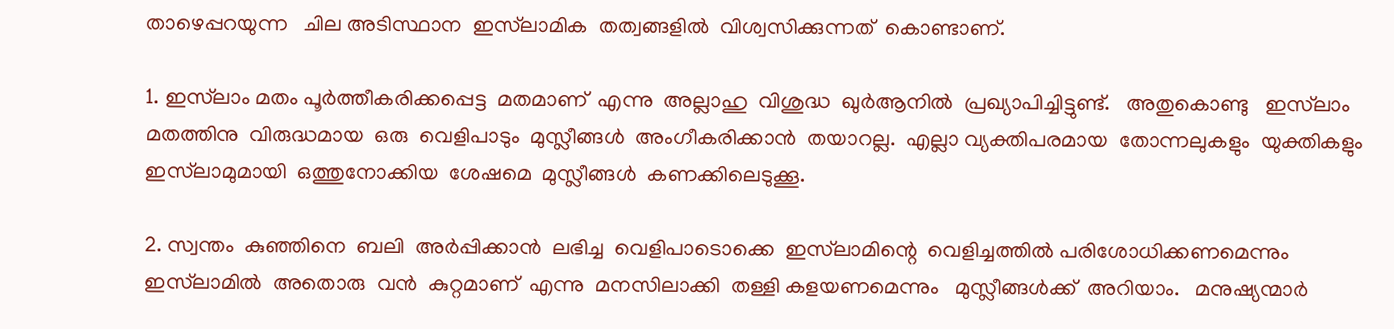താഴെപ്പറയുന്ന   ചില അടിസ്ഥാന  ഇസ്‌ലാമിക  തത്വങ്ങളിൽ  വിശ്വസിക്കുന്നത്  കൊണ്ടാണ്.

1. ഇസ്‌ലാം മതം പൂർത്തീകരിക്കപ്പെട്ട  മതമാണ്  എന്നു  അല്ലാഹു  വിശുദ്ധ  ഖുർആനിൽ  പ്രഖ്യാപിച്ചിട്ടുണ്ട്.   അതുകൊണ്ടു   ഇസ്‌ലാം  മതത്തിനു  വിരുദ്ധമായ  ഒരു  വെളിപാടും  മുസ്ലീങ്ങൾ  അംഗീകരിക്കാൻ  തയാറല്ല.  എല്ലാ വ്യക്തിപരമായ  തോന്നലുകളും  യുക്തികളും   ഇസ്‌ലാമുമായി  ഒത്തുനോക്കിയ  ശേഷമെ  മുസ്ലീങ്ങൾ  കണക്കിലെടുക്കൂ.

2. സ്വന്തം  കുഞ്ഞിനെ  ബലി  അർപ്പിക്കാൻ  ലഭിച്ച  വെളിപാടൊക്കെ  ഇസ്‌ലാമിന്റെ  വെളിച്ചത്തിൽ പരിശോധിക്കണമെന്നും   ഇസ്‌ലാമിൽ  അതൊരു  വൻ  കുറ്റമാണ്  എന്നു  മനസിലാക്കി  തള്ളി കളയണമെന്നും   മുസ്ലീങ്ങൾക്ക്  അറിയാം.   മനുഷ്യന്മാർ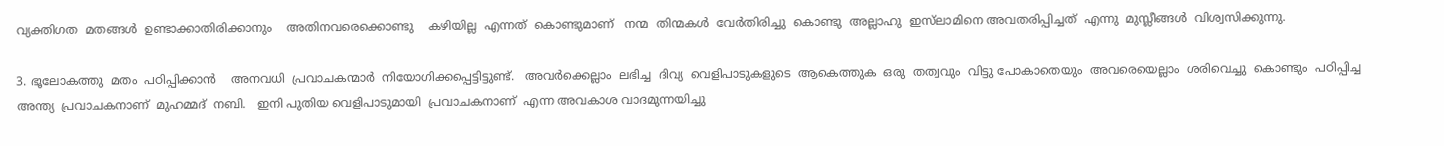വ്യക്തിഗത  മതങ്ങൾ  ഉണ്ടാക്കാതിരിക്കാനും    അതിനവരെക്കൊണ്ടു    കഴിയില്ല  എന്നത്  കൊണ്ടുമാണ്   നന്മ  തിന്മകൾ  വേർതിരിച്ചു  കൊണ്ടു  അല്ലാഹു  ഇസ്‌ലാമിനെ അവതരിപ്പിച്ചത്  എന്നു  മുസ്ലീങ്ങൾ  വിശ്വസിക്കുന്നു.

3. ഭൂലോകത്തു  മതം  പഠിപ്പിക്കാൻ    അനവധി  പ്രവാചകന്മാർ  നിയോഗിക്കപ്പെട്ടിട്ടുണ്ട്.   അവർക്കെല്ലാം  ലഭിച്ച  ദിവ്യ  വെളിപാടുകളുടെ  ആകെത്തുക  ഒരു  തത്വവും  വിട്ടു പോകാതെയും  അവരെയെല്ലാം  ശരിവെച്ചു  കൊണ്ടും  പഠിപ്പിച്ച  അന്ത്യ  പ്രവാചകനാണ്  മുഹമ്മദ്  നബി.   ഇനി പുതിയ വെളിപാടുമായി  പ്രവാചകനാണ്  എന്ന അവകാശ വാദമുന്നയിച്ചു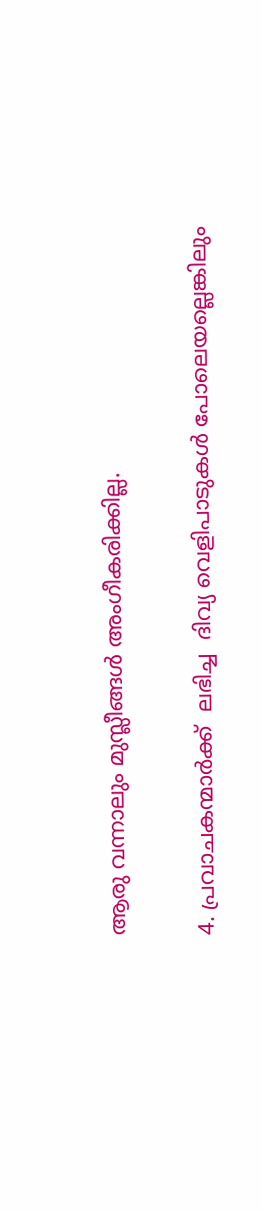ആരു വന്നാലും മുസ്ലീങ്ങൾ അംഗീകരിക്കില്ല.

4. പ്രവാചകന്മാർക്ക്  ലഭിച്ച  ദിവ്യ വെളിപാടുകൾ പോലെയല്ലെങ്കിലും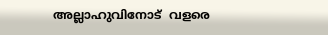അല്ലാഹുവിനോട്  വളരെ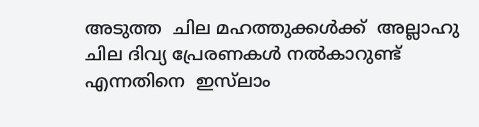അടുത്ത  ചില മഹത്തുക്കൾക്ക്  അല്ലാഹു  ചില ദിവ്യ പ്രേരണകൾ നൽകാറുണ്ട്  എന്നതിനെ  ഇസ്‌ലാം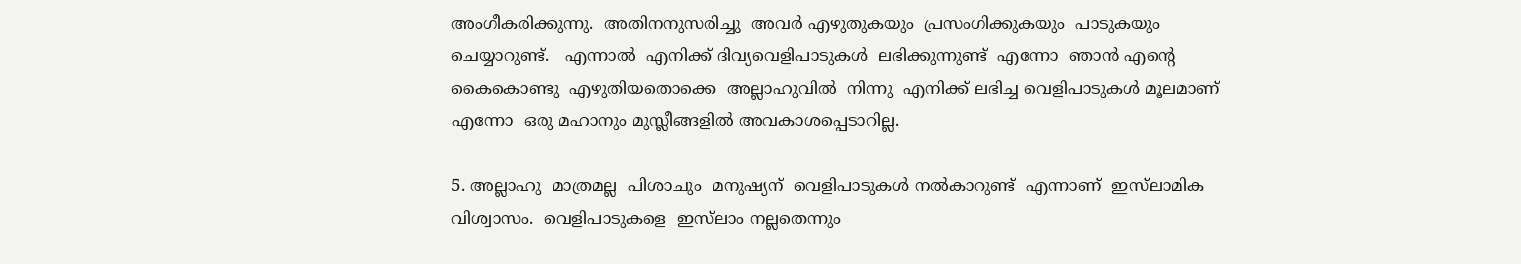അംഗീകരിക്കുന്നു.  അതിനനുസരിച്ചു  അവർ എഴുതുകയും  പ്രസംഗിക്കുകയും  പാടുകയും  ചെയ്യാറുണ്ട്.   എന്നാൽ  എനിക്ക് ദിവ്യവെളിപാടുകൾ  ലഭിക്കുന്നുണ്ട്  എന്നോ  ഞാൻ എന്റെ  കൈകൊണ്ടു  എഴുതിയതൊക്കെ  അല്ലാഹുവിൽ  നിന്നു  എനിക്ക് ലഭിച്ച വെളിപാടുകൾ മൂലമാണ്  എന്നോ  ഒരു മഹാനും മുസ്ലീങ്ങളിൽ അവകാശപ്പെടാറില്ല.

5. അല്ലാഹു  മാത്രമല്ല  പിശാചും  മനുഷ്യന്  വെളിപാടുകൾ നൽകാറുണ്ട്  എന്നാണ്  ഇസ്‌ലാമിക  വിശ്വാസം.  വെളിപാടുകളെ  ഇസ്‌ലാം നല്ലതെന്നും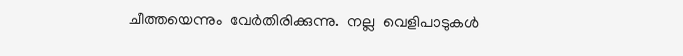ചീത്തയെന്നും  വേർതിരിക്കുന്നു.  നല്ല  വെളിപാടുകൾ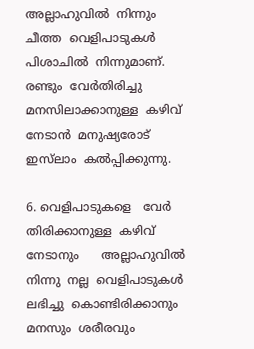അല്ലാഹുവിൽ  നിന്നും   ചീത്ത  വെളിപാടുകൾ  പിശാചിൽ  നിന്നുമാണ്.  രണ്ടും  വേർതിരിച്ചു  മനസിലാക്കാനുള്ള  കഴിവ്  നേടാൻ  മനുഷ്യരോട്    ഇസ്‌ലാം  കൽപ്പിക്കുന്നു.

6. വെളിപാടുകളെ   വേർ തിരിക്കാനുള്ള  കഴിവ്  നേടാനും      അല്ലാഹുവിൽ  നിന്നു  നല്ല  വെളിപാടുകൾ  ലഭിച്ചു  കൊണ്ടിരിക്കാനും     മനസും  ശരീരവും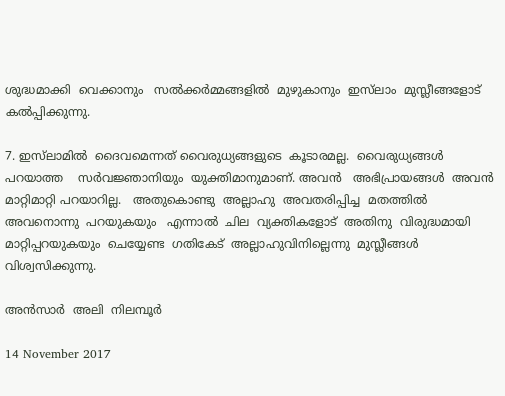ശുദ്ധമാക്കി  വെക്കാനും   സൽക്കർമ്മങ്ങളിൽ  മുഴുകാനും  ഇസ്‌ലാം  മുസ്ലീങ്ങളോട്  കൽപ്പിക്കുന്നു.

7. ഇസ്‌ലാമിൽ  ദൈവമെന്നത് വൈരുധ്യങ്ങളുടെ  കൂടാരമല്ല.  വൈരുധ്യങ്ങൾ  പറയാത്ത    സർവജ്ഞാനിയും  യുക്തിമാനുമാണ്. അവൻ   അഭിപ്രായങ്ങൾ  അവൻ  മാറ്റിമാറ്റി പറയാറില്ല.   അതുകൊണ്ടു  അല്ലാഹു  അവതരിപ്പിച്ച  മതത്തിൽ  അവനൊന്നു  പറയുകയും   എന്നാൽ  ചില  വ്യക്തികളോട്  അതിനു  വിരുദ്ധമായി  മാറ്റിപ്പറയുകയും  ചെയ്യേണ്ട  ഗതികേട്  അല്ലാഹുവിനില്ലെന്നു  മുസ്ലീങ്ങൾ  വിശ്വസിക്കുന്നു.

അൻസാർ  അലി  നിലമ്പൂർ

14 November 2017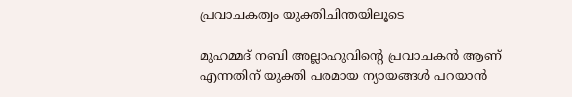പ്രവാചകത്വം യുക്തിചിന്തയിലൂടെ

മുഹമ്മദ്‌ നബി അല്ലാഹുവിന്‍റെ പ്രവാചകൻ ആണ് എന്നതിന് യുക്തി പരമായ ന്യായങ്ങൾ പറയാൻ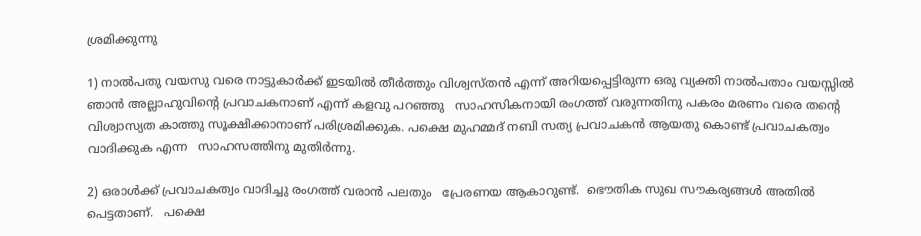ശ്രമിക്കുന്നു

1) നാല്‍പതു വയസു വരെ നാട്ടുകാര്‍ക്ക് ഇടയിൽ തീര്‍ത്തും വിശ്വസ്തന്‍ എന്ന് അറിയപ്പെട്ടിരുന്ന ഒരു വ്യക്തി നാല്‍പതാം വയസ്സില്‍ ഞാന്‍ അല്ലാഹുവിന്‍റെ പ്രവാചകനാണ്‌ എന്ന് കളവു പറഞ്ഞു   സാഹസികനായി രംഗത്ത്‌ വരുന്നതിനു പകരം മരണം വരെ തന്‍റെ വിശ്വാസ്യത കാത്തു സൂക്ഷിക്കാനാണ് പരിശ്രമിക്കുക. പക്ഷെ മുഹമ്മദ് നബി സത്യ പ്രവാചകന്‍ ആയതു കൊണ്ട് പ്രവാചകത്വം വാദിക്കുക എന്ന   സാഹസത്തിനു മുതിര്‍ന്നു.

2) ഒരാള്‍ക്ക് പ്രവാചകത്വം വാദിച്ചു രംഗത്ത്‌ വരാന്‍ പലതും   പ്രേരണയ ആകാറുണ്ട്.  ഭൌതിക സുഖ സൗകര്യങ്ങള്‍ അതില്‍ പെട്ടതാണ്.   പക്ഷെ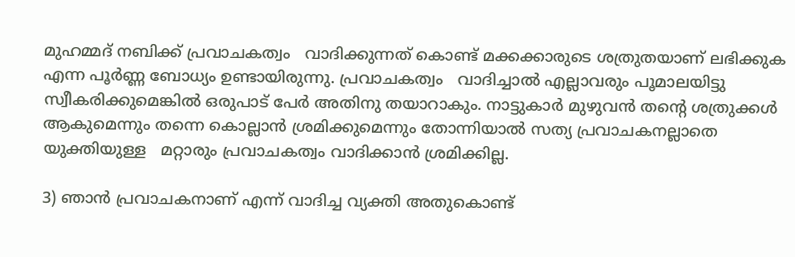മുഹമ്മദ് നബിക്ക് പ്രവാചകത്വം   വാദിക്കുന്നത് കൊണ്ട് മക്കക്കാരുടെ ശത്രുതയാണ് ലഭിക്കുക എന്ന പൂര്‍ണ്ണ ബോധ്യം ഉണ്ടായിരുന്നു. പ്രവാചകത്വം   വാദിച്ചാല്‍ എല്ലാവരും പൂമാലയിട്ടു സ്വീകരിക്കുമെങ്കില്‍ ഒരുപാട് പേര്‍ അതിനു തയാറാകും. നാട്ടുകാര്‍ മുഴുവന്‍ തന്‍റെ ശത്രുക്കള്‍ ആകുമെന്നും തന്നെ കൊല്ലാന്‍ ശ്രമിക്കുമെന്നും തോന്നിയാല്‍ സത്യ പ്രവാചകനല്ലാതെ യുക്തിയുള്ള   മറ്റാരും പ്രവാചകത്വം വാദിക്കാന്‍ ശ്രമിക്കില്ല.

3) ഞാന്‍ പ്രവാചകനാണ്‌ എന്ന് വാദിച്ച വ്യക്തി അതുകൊണ്ട്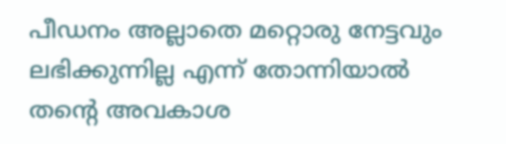പീഡനം അല്ലാതെ മറ്റൊരു നേട്ടവും ലഭിക്കുന്നില്ല എന്ന് തോന്നിയാല്‍ തന്‍റെ അവകാശ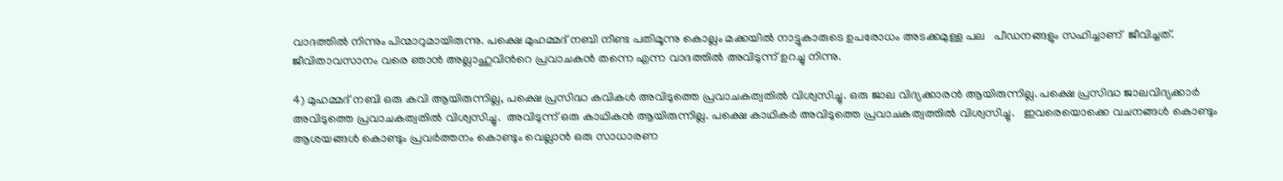വാദത്തില്‍ നിന്നും പിന്മാറുമായിരുന്നു. പക്ഷെ മുഹമ്മദ് നബി നീണ്ട പതിമൂന്നു കൊല്ലം മക്കയില്‍ നാട്ടുകാരുടെ ഉപരോധം അടക്കമുള്ള പല   പീഡനങ്ങളും സഹിച്ചാണ്  ജീവിച്ചത്.   ജീവിതാവസാനം വരെ ഞാന്‍ അല്ലാഹുവിന്‍റെ പ്രവാചകന്‍ തന്നെ എന്ന വാദത്തില്‍ അവിടുന്ന് ഉറച്ചു നിന്നു.

4) മുഹമ്മദ് നബി ഒരു കവി ആയിരുന്നില്ല, പക്ഷെ പ്രസിദ്ധ കവികള്‍ അവിടുത്തെ പ്രവാചകത്വതില്‍ വിശ്വസിച്ചു. ഒരു ജാല വിദ്യക്കാരന്‍ ആയിരുന്നില്ല. പക്ഷെ പ്രസിദ്ധ ജാലവിദ്യക്കാര്‍ അവിടുത്തെ പ്രവാചകത്വതില്‍ വിശ്വസിച്ചു.  അവിടുന്ന് ഒരു കാഥികന്‍ ആയിരുന്നില്ല. പക്ഷെ കാഥികര്‍ അവിടുത്തെ പ്രവാചകത്വത്തില്‍ വിശ്വസിച്ചു.   ഇവരെയൊക്കെ വചനങ്ങള്‍ കൊണ്ടും ആശയങ്ങള്‍ കൊണ്ടും പ്രവര്‍ത്തനം കൊണ്ടും വെല്ലാന്‍ ഒരു സാധാരണ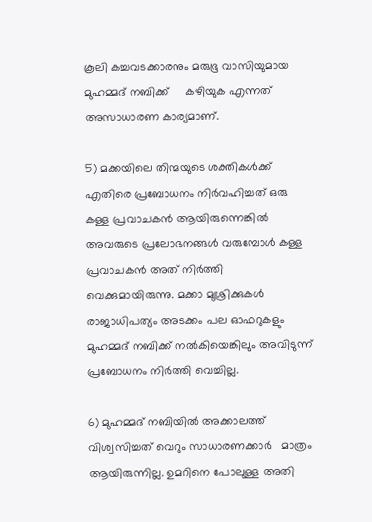കൂലി കച്ചവടക്കാരനും മരുഭൂ വാസിയുമായ മുഹമ്മദ് നബിക്ക്     കഴിയുക എന്നത് അസാധാരണ കാര്യമാണ്.

5) മക്കയിലെ തിന്മയുടെ ശക്തികള്‍ക്ക് എതിരെ പ്രബോധനം നിര്‍വഹിച്ചത് ഒരു കള്ള പ്രവാചകന്‍ ആയിരുന്നെങ്കില്‍ അവരുടെ പ്രലോഭനങ്ങള്‍ വരുമ്പോള്‍ കള്ള പ്രവാചകന്‍ അത് നിര്‍ത്തി വെക്കുമായിരുന്നു. മക്കാ മുശ്രിക്കുകള്‍ രാജാധിപത്യം അടക്കം പല ഓഫറുകളും   മുഹമ്മദ് നബിക്ക് നല്‍കിയെങ്കിലും അവിടുന്ന് പ്രബോധനം നിര്‍ത്തി വെച്ചില്ല.

6) മുഹമ്മദ് നബിയില്‍ അക്കാലത്ത് വിശ്വസിച്ചത് വെറും സാധാരണക്കാര്‍   മാത്രം ആയിരുന്നില്ല. ഉമറിനെ പോലുള്ള അതി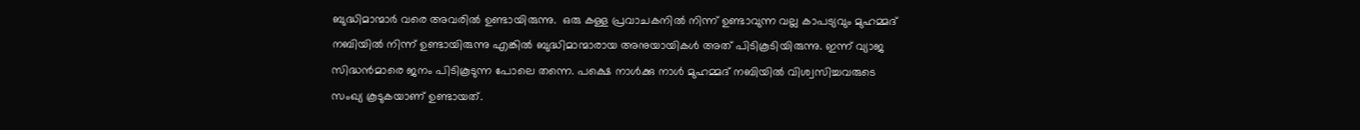ബുദ്ധിമാന്മാര്‍ വരെ അവരില്‍ ഉണ്ടായിരുന്നു.  ഒരു കള്ള പ്രവാചകനില്‍ നിന്ന് ഉണ്ടാവുന്ന വല്ല കാപട്യവും മുഹമ്മദ് നബിയില്‍ നിന്ന് ഉണ്ടായിരുന്നു എങ്കില്‍ ബുദ്ധിമാന്മാരായ അനുയായികള്‍ അത് പിടികൂടിയിരുന്നു. ഇന്ന് വ്യാജ സിദ്ധന്‍മാരെ ജനം പിടികൂടുന്ന പോലെ തന്നെ. പക്ഷെ നാള്‍ക്കു നാള്‍ മുഹമ്മദ് നബിയില്‍ വിശ്വസിച്ചവരുടെ സംഖ്യ കൂടുകയാണ് ഉണ്ടായത്.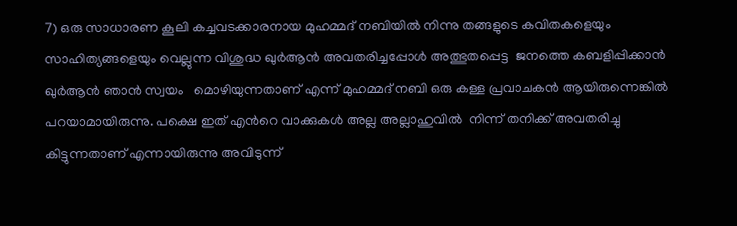7) ഒരു സാധാരണ കൂലി കച്ചവടക്കാരനായ മുഹമ്മദ് നബിയില്‍ നിന്നു തങ്ങളുടെ കവിതകളെയും സാഹിത്യങ്ങളെയും വെല്ലുന്ന വിശുദ്ധ ഖുര്‍ആന്‍ അവതരിച്ചപ്പോള്‍ അത്ഭുതപ്പെട്ട  ജനത്തെ കബളിപ്പിക്കാന്‍ ഖുര്‍ആന്‍ ഞാന്‍ സ്വയം   മൊഴിയുന്നതാണ് എന്ന് മുഹമ്മദ് നബി ഒരു കള്ള പ്രവാചകന്‍ ആയിരുന്നെങ്കില്‍ പറയാമായിരുന്നു. പക്ഷെ ഇത് എന്‍റെ വാക്കുകള്‍ അല്ല അല്ലാഹുവില്‍  നിന്ന് തനിക്ക് അവതരിച്ചു കിട്ടുന്നതാണ് എന്നായിരുന്നു അവിടുന്ന്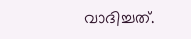വാദിച്ചത്.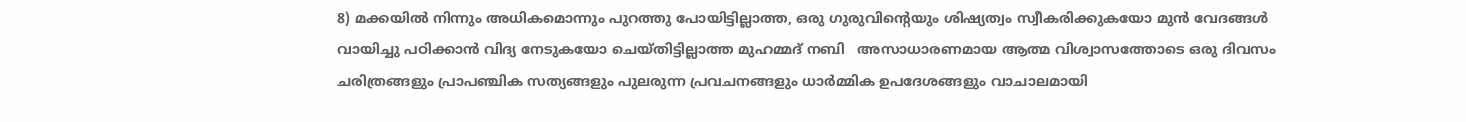8) മക്കയില്‍ നിന്നും അധികമൊന്നും പുറത്തു പോയിട്ടില്ലാത്ത, ഒരു ഗുരുവിന്‍റെയും ശിഷ്യത്വം സ്വീകരിക്കുകയോ മുന്‍ വേദങ്ങള്‍   വായിച്ചു പഠിക്കാന്‍ വിദ്യ നേടുകയോ ചെയ്തിട്ടില്ലാത്ത മുഹമ്മദ്‌ നബി   അസാധാരണമായ ആത്മ വിശ്വാസത്തോടെ ഒരു ദിവസം  ചരിത്രങ്ങളും പ്രാപഞ്ചിക സത്യങ്ങളും പുലരുന്ന പ്രവചനങ്ങളും ധാര്‍മ്മിക ഉപദേശങ്ങളും വാചാലമായി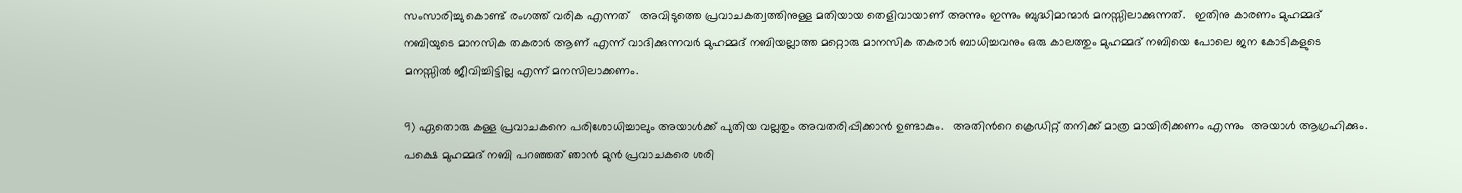സംസാരിച്ചു കൊണ്ട് രംഗത്ത്‌ വരിക എന്നത്   അവിടുത്തെ പ്രവാചകത്വത്തിനുള്ള മതിയായ തെളിവായാണ് അന്നും ഇന്നും ബുദ്ധിമാന്മാര്‍ മനസ്സിലാക്കുന്നത്.   ഇതിനു കാരണം മുഹമ്മദ് നബിയുടെ മാനസിക തകരാര്‍ ആണ് എന്ന് വാദിക്കുന്നവര്‍ മുഹമ്മദ് നബിയല്ലാത്ത മറ്റൊരു മാനസിക തകരാര്‍ ബാധിച്ചവനും ഒരു കാലത്തും മുഹമ്മദ് നബിയെ പോലെ ജന കോടികളുടെ   മനസ്സില്‍ ജീവിച്ചിട്ടില്ല എന്ന് മനസിലാക്കണം.

9) ഏതൊരു കള്ള പ്രവാചകനെ പരിശോധിച്ചാലും അയാള്‍ക്ക് പുതിയ വല്ലതും അവതരിപ്പിക്കാന്‍ ഉണ്ടാകും.   അതിന്‍റെ ക്രെഡിറ്റ് തനിക്ക് മാത്ര മായിരിക്കണം എന്നും  അയാള്‍ ആഗ്രഹിക്കും. പക്ഷെ മുഹമ്മദ് നബി പറഞ്ഞത് ഞാന്‍ മുന്‍ പ്രവാചകരെ ശരി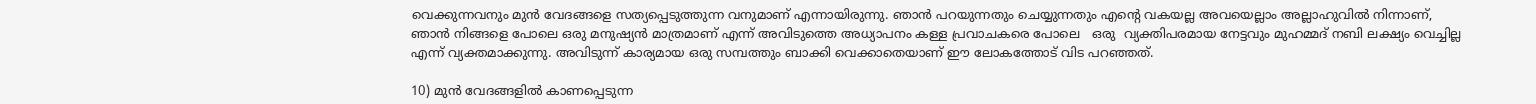വെക്കുന്നവനും മുന്‍ വേദങ്ങളെ സത്യപ്പെടുത്തുന്ന വനുമാണ്‌ എന്നായിരുന്നു. ഞാന്‍ പറയുന്നതും ചെയ്യുന്നതും എന്‍റെ വകയല്ല അവയെല്ലാം അല്ലാഹുവില്‍ നിന്നാണ്, ഞാന്‍ നിങ്ങളെ പോലെ ഒരു മനുഷ്യന്‍ മാത്രമാണ് എന്ന് അവിടുത്തെ അധ്യാപനം കള്ള പ്രവാചകരെ പോലെ   ഒരു  വ്യക്തിപരമായ നേട്ടവും മുഹമ്മദ് നബി ലക്ഷ്യം വെച്ചില്ല എന്ന് വ്യക്തമാക്കുന്നു. അവിടുന്ന് കാര്യമായ ഒരു സമ്പത്തും ബാക്കി വെക്കാതെയാണ് ഈ ലോകത്തോട്‌ വിട പറഞ്ഞത്.

10) മുന്‍ വേദങ്ങളില്‍ കാണപ്പെടുന്ന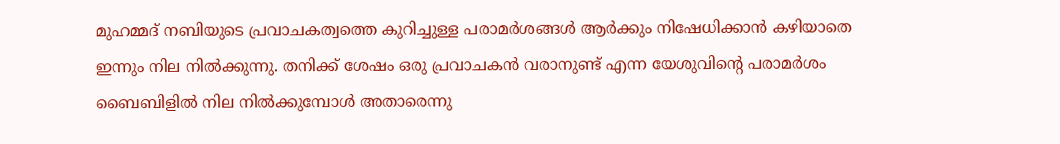മുഹമ്മദ് നബിയുടെ പ്രവാചകത്വത്തെ കുറിച്ചുള്ള പരാമര്‍ശങ്ങള്‍ ആര്‍ക്കും നിഷേധിക്കാന്‍ കഴിയാതെ  ഇന്നും നില നില്‍ക്കുന്നു. തനിക്ക് ശേഷം ഒരു പ്രവാചകന്‍ വരാനുണ്ട് എന്ന യേശുവിന്‍റെ പരാമര്‍ശം ബൈബിളില്‍ നില നില്‍ക്കുമ്പോള്‍ അതാരെന്നു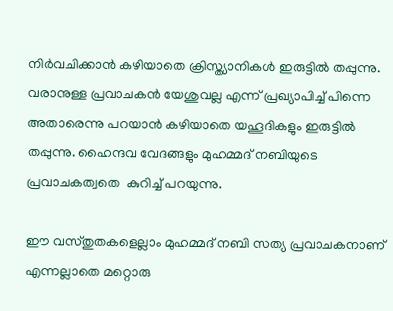നിര്‍വചിക്കാന്‍ കഴിയാതെ ക്രിസ്ത്യാനികള്‍ ഇരുട്ടില്‍ തപ്പുന്നു. വരാനുള്ള പ്രവാചകന്‍ യേശുവല്ല എന്ന് പ്രഖ്യാപിച്ച് പിന്നെ അതാരെന്നു പറയാന്‍ കഴിയാതെ യഹൂദികളും ഇരുട്ടില്‍ തപ്പുന്നു. ഹൈന്ദവ വേദങ്ങളും മുഹമ്മദ് നബിയുടെ പ്രവാചകത്വതെ  കുറിച്ച് പറയുന്നു.

ഈ വസ്തുതകളെല്ലാം മുഹമ്മദ് നബി സത്യ പ്രവാചകനാണ്‌  എന്നല്ലാതെ മറ്റൊരു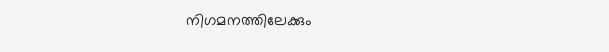നിഗമനത്തിലേക്കും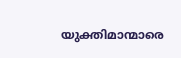യുക്തിമാന്മാരെ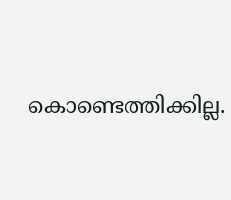കൊണ്ടെത്തിക്കില്ല.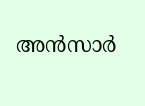അന്‍സാര്‍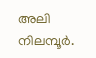അലി  നിലമ്പൂര്‍.